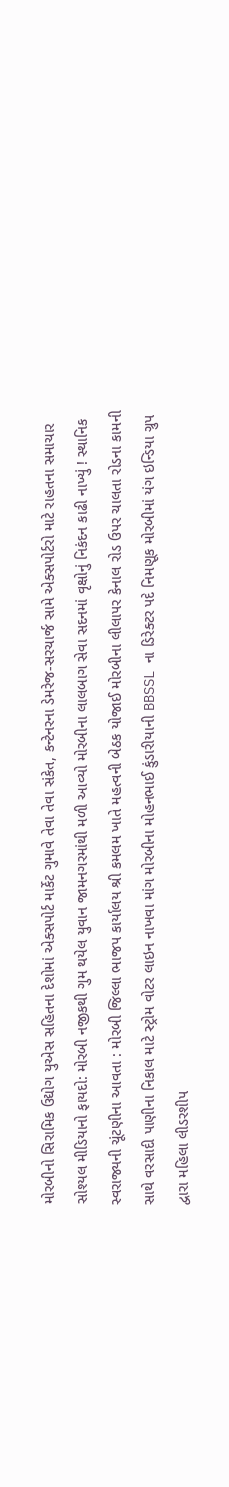મોરબીનો સિરામિક ઉદ્યોગ યુએસ સહિતના દેશોમાં એક્સપોર્ટ માર્કેટ ગુમાવે તેવા તેવા સંકેત, કન્ટેનરના ડેમરેજ-સરચાર્જ સામે એક્સપોર્ટરો માટે રાહતના સમાચાર સોશ્યલ મીડિયાનો ફાયદો: મોરબી નજીકથી ગુમ થયેલ યુવાન જામનગરમાંથી મળી આવ્યો મોરબીના લાલબાગ સેવા સદનમાં વૃક્ષોનું નિકંદન કાઢી નાખ્યું ! સ્થાનિક સ્વરાજ્યની ચૂંટણીના આવતા : મોરબી જિલ્લા ભાજપ કાર્યાલય શ્રી કમલમ ખાતે મહત્વની બેઠક યોજાઈ મોરબીના લીલાપર કેનાલ રોડ ઉપર ચાલતા રોડના કામની સાથે વરસાદી પાણીના નિકાલ માટે સ્ટ્રોમ વોટર લાઇન નાખવા માંગ મોરબીના મોહનભાઈ કુંડારીયાની BBSSL ના ડિરેક્ટર પદે નિમણૂક મોરબીમાં યંગ ઇન્ડિયા ગ્રુપ દ્વારા મહિલા લીડરશીપ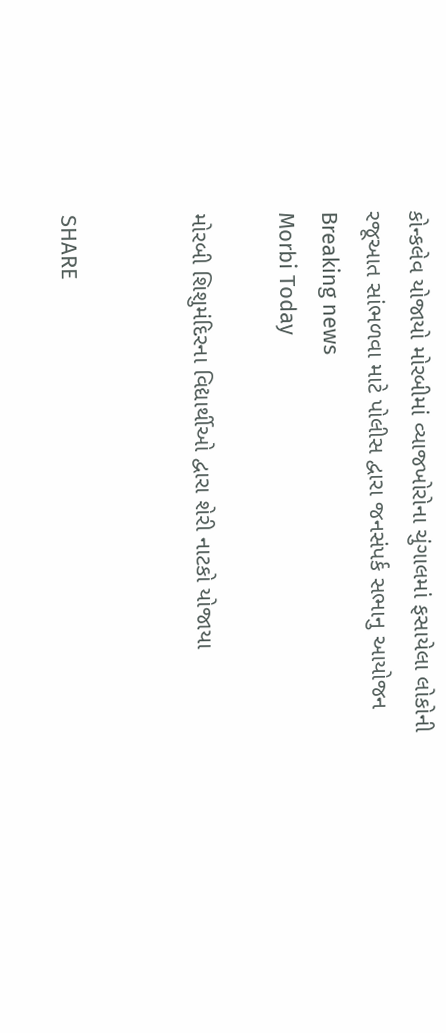કોન્કલેવ યોજાયો મોરબીમાં વ્યાજખોરોના ચુંગાલમાં ફસાયેલા લોકોની રજૂઆત સાંભળવા માટે પોલીસ દ્વારા જનસંપર્ક સભાનુ આયોજન
Breaking news
Morbi Today

મોરબી શિશુમંદિરના વિદ્યાર્થીઓ દ્વારા શેરી નાટકો યોજાયા


SHARE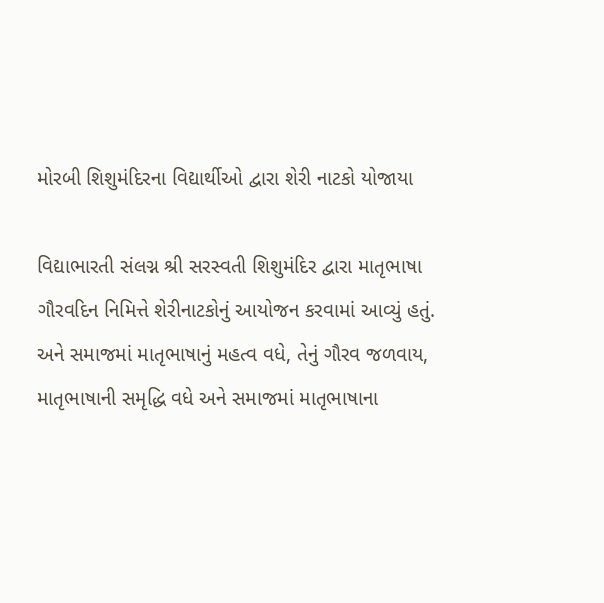મોરબી શિશુમંદિરના વિદ્યાર્થીઓ દ્વારા શેરી નાટકો યોજાયા

વિદ્યાભારતી સંલગ્ન શ્રી સરસ્વતી શિશુમંદિર દ્વારા માતૃભાષા ગૌરવદિન નિમિત્તે શેરીનાટકોનું આયોજન કરવામાં આવ્યું હતું. અને સમાજમાં માતૃભાષાનું મહત્વ વધે, તેનું ગૌરવ જળવાય, માતૃભાષાની સમૃદ્ધિ વધે અને સમાજમાં માતૃભાષાના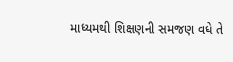માધ્યમથી શિક્ષણની સમજણ વધે તે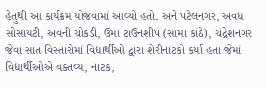હેતુથી આ કાર્યક્રમ યોજવામાં આવ્યો હતો. અને પટેલનગર, અવધ સોસાયટી, અવની ચોકડી, ઉમા ટાઉનશીપ (સામા કાંઠે), ચંદ્રેશનગર જેવા સાત વિસ્તારોમાં વિદ્યાર્થીઓ દ્વારા શેરીનાટકો કર્યા હતા જેમાં વિદ્યાર્થીઓએ વક્તવ્ય, નાટક,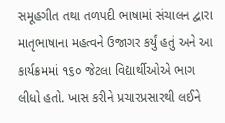સમૂહગીત તથા તળપદી ભાષામાં સંચાલન દ્વારા માતૃભાષાના મહત્વને ઉજાગર કર્યું હતું અને આ કાર્યક્રમમાં ૧૬૦ જેટલા વિદ્યાર્થીઓએ ભાગ લીધો હતો. ખાસ કરીને પ્રચારપ્રસારથી લઈને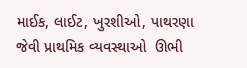માઈક, લાઈટ, ખુરશીઓ, પાથરણા જેવી પ્રાથમિક વ્યવસ્થાઓ  ઊભી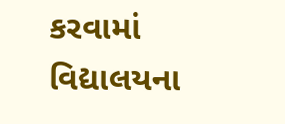કરવામાં વિદ્યાલયના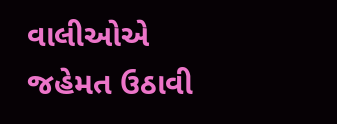વાલીઓએ જહેમત ઉઠાવી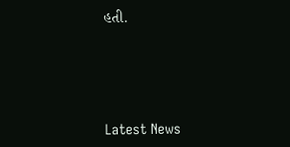હતી.






Latest News